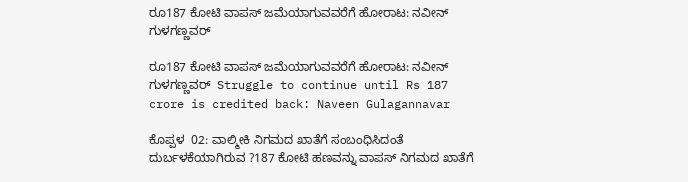ರೂ187 ಕೋಟಿ ವಾಪಸ್ ಜಮೆಯಾಗುವವರೆಗೆ ಹೋರಾಟ: ನವೀನ್ ಗುಳಗಣ್ಣವರ್

ರೂ187 ಕೋಟಿ ವಾಪಸ್ ಜಮೆಯಾಗುವವರೆಗೆ ಹೋರಾಟ: ನವೀನ್ ಗುಳಗಣ್ಣವರ್  Struggle to continue until Rs 187 crore is credited back: Naveen Gulagannavar

ಕೊಪ್ಪಳ  02: ವಾಲ್ಮೀಕಿ ನಿಗಮದ ಖಾತೆಗೆ ಸಂಬಂಧಿಸಿದಂತೆ ದುರ್ಬಳಕೆಯಾಗಿರುವ ?187 ಕೋಟಿ ಹಣವನ್ನು ವಾಪಸ್ ನಿಗಮದ ಖಾತೆಗೆ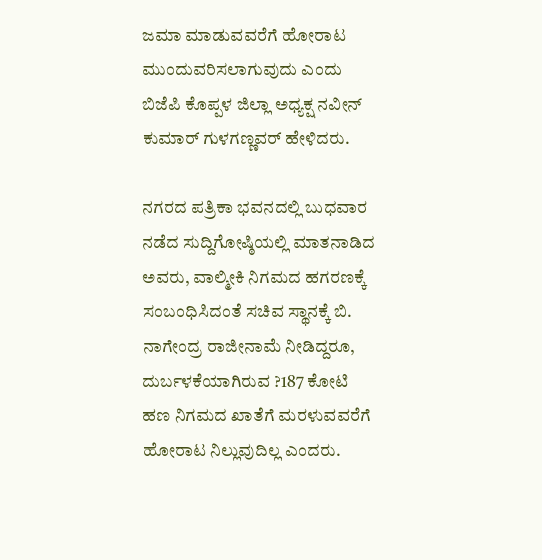ಜಮಾ ಮಾಡುವವರೆಗೆ ಹೋರಾಟ ಮುಂದುವರಿಸಲಾಗುವುದು ಎಂದು ಬಿಜೆಪಿ ಕೊಪ್ಪಳ ಜಿಲ್ಲಾ ಅಧ್ಯಕ್ಷ ನವೀನ್ ಕುಮಾರ್ ಗುಳಗಣ್ಣವರ್ ಹೇಳಿದರು.

ನಗರದ ಪತ್ರಿಕಾ ಭವನದಲ್ಲಿ ಬುಧವಾರ ನಡೆದ ಸುದ್ದಿಗೋಷ್ಠಿಯಲ್ಲಿ ಮಾತನಾಡಿದ ಅವರು, ವಾಲ್ಮೀಕಿ ನಿಗಮದ ಹಗರಣಕ್ಕೆ ಸಂಬಂಧಿಸಿದಂತೆ ಸಚಿವ ಸ್ಥಾನಕ್ಕೆ ಬಿ. ನಾಗೇಂದ್ರ ರಾಜೀನಾಮೆ ನೀಡಿದ್ದರೂ, ದುರ್ಬಳಕೆಯಾಗಿರುವ ?187 ಕೋಟಿ ಹಣ ನಿಗಮದ ಖಾತೆಗೆ ಮರಳುವವರೆಗೆ ಹೋರಾಟ ನಿಲ್ಲುವುದಿಲ್ಲ ಎಂದರು.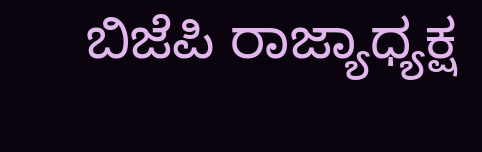ಬಿಜೆಪಿ ರಾಜ್ಯಾಧ್ಯಕ್ಷ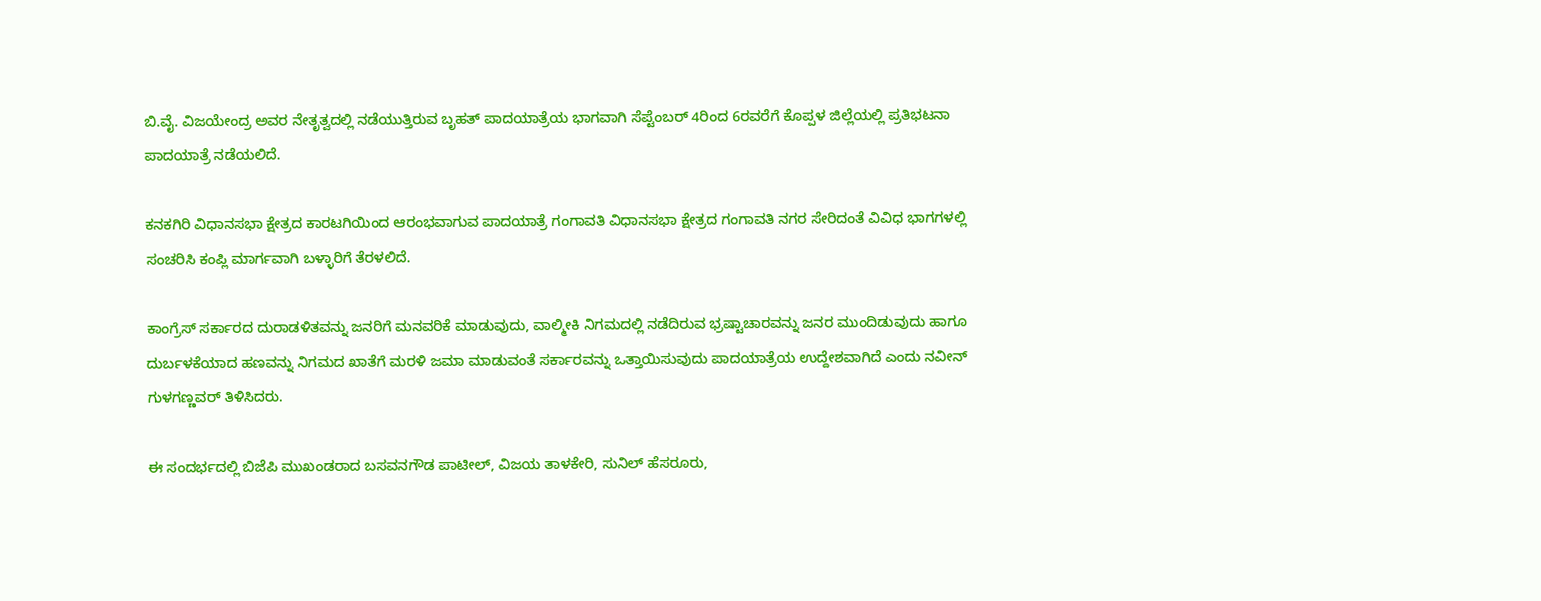ಬಿ.ವೈ. ವಿಜಯೇಂದ್ರ ಅವರ ನೇತೃತ್ವದಲ್ಲಿ ನಡೆಯುತ್ತಿರುವ ಬೃಹತ್ ಪಾದಯಾತ್ರೆಯ ಭಾಗವಾಗಿ ಸೆಪ್ಟೆಂಬರ್ 4ರಿಂದ 6ರವರೆಗೆ ಕೊಪ್ಪಳ ಜಿಲ್ಲೆಯಲ್ಲಿ ಪ್ರತಿಭಟನಾ ಪಾದಯಾತ್ರೆ ನಡೆಯಲಿದೆ.

ಕನಕಗಿರಿ ವಿಧಾನಸಭಾ ಕ್ಷೇತ್ರದ ಕಾರಟಗಿಯಿಂದ ಆರಂಭವಾಗುವ ಪಾದಯಾತ್ರೆ ಗಂಗಾವತಿ ವಿಧಾನಸಭಾ ಕ್ಷೇತ್ರದ ಗಂಗಾವತಿ ನಗರ ಸೇರಿದಂತೆ ವಿವಿಧ ಭಾಗಗಳಲ್ಲಿ ಸಂಚರಿಸಿ ಕಂಪ್ಲಿ ಮಾರ್ಗವಾಗಿ ಬಳ್ಳಾರಿಗೆ ತೆರಳಲಿದೆ.

ಕಾಂಗ್ರೆಸ್ ಸರ್ಕಾರದ ದುರಾಡಳಿತವನ್ನು ಜನರಿಗೆ ಮನವರಿಕೆ ಮಾಡುವುದು, ವಾಲ್ಮೀಕಿ ನಿಗಮದಲ್ಲಿ ನಡೆದಿರುವ ಭ್ರಷ್ಟಾಚಾರವನ್ನು ಜನರ ಮುಂದಿಡುವುದು ಹಾಗೂ ದುರ್ಬಳಕೆಯಾದ ಹಣವನ್ನು ನಿಗಮದ ಖಾತೆಗೆ ಮರಳಿ ಜಮಾ ಮಾಡುವಂತೆ ಸರ್ಕಾರವನ್ನು ಒತ್ತಾಯಿಸುವುದು ಪಾದಯಾತ್ರೆಯ ಉದ್ದೇಶವಾಗಿದೆ ಎಂದು ನವೀನ್ ಗುಳಗಣ್ಣವರ್ ತಿಳಿಸಿದರು.

ಈ ಸಂದರ್ಭದಲ್ಲಿ ಬಿಜೆಪಿ ಮುಖಂಡರಾದ ಬಸವನಗೌಡ ಪಾಟೀಲ್, ವಿಜಯ ತಾಳಕೇರಿ, ಸುನಿಲ್ ಹೆಸರೂರು,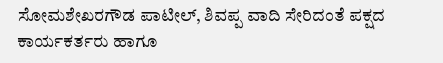ಸೋಮಶೇಖರಗೌಡ ಪಾಟೀಲ್, ಶಿವಪ್ಪ ವಾದಿ ಸೇರಿದಂತೆ ಪಕ್ಷದ ಕಾರ್ಯಕರ್ತರು ಹಾಗೂ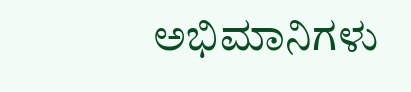ಅಭಿಮಾನಿಗಳು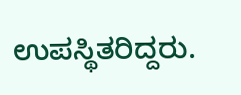ಉಪಸ್ಥಿತರಿದ್ದರು.